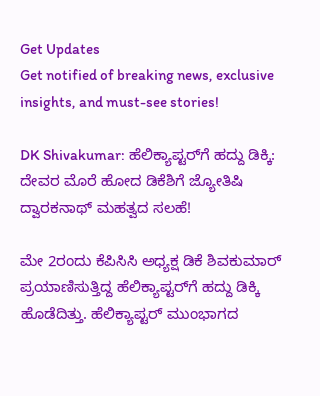Get Updates
Get notified of breaking news, exclusive insights, and must-see stories!

DK Shivakumar: ಹೆಲಿಕ್ಯಾಪ್ಟರ್‌ಗೆ ಹದ್ದು ಡಿಕ್ಕಿ: ದೇವರ ಮೊರೆ ಹೋದ ಡಿಕೆಶಿಗೆ ಜ್ಯೋತಿಷಿ ದ್ವಾರಕನಾಥ್ ಮಹತ್ವದ ಸಲಹೆ!

ಮೇ 2ರಂದು ಕೆಪಿಸಿಸಿ ಅಧ್ಯಕ್ಷ ಡಿಕೆ ಶಿವಕುಮಾರ್ ಪ್ರಯಾಣಿಸುತ್ತಿದ್ದ ಹೆಲಿಕ್ಯಾಪ್ಟರ್‌ಗೆ ಹದ್ದು ಡಿಕ್ಕಿ ಹೊಡೆದಿತ್ತು. ಹೆಲಿಕ್ಯಾಪ್ಟರ್ ಮುಂಭಾಗದ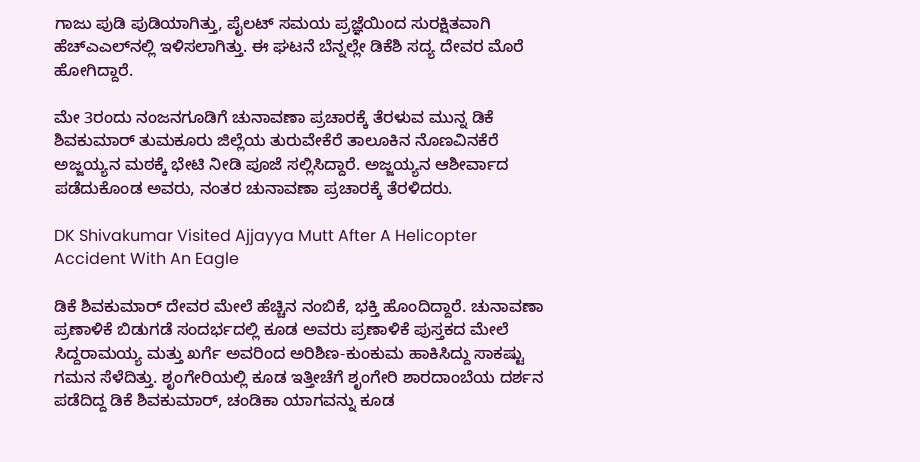ಗಾಜು ಪುಡಿ ಪುಡಿಯಾಗಿತ್ತು, ಪೈಲಟ್ ಸಮಯ ಪ್ರಜ್ಞೆಯಿಂದ ಸುರಕ್ಷಿತವಾಗಿ ಹೆಚ್‌ಎಎಲ್‌ನಲ್ಲಿ ಇಳಿಸಲಾಗಿತ್ತು. ಈ ಘಟನೆ ಬೆನ್ನಲ್ಲೇ ಡಿಕೆಶಿ ಸದ್ಯ ದೇವರ ಮೊರೆ ಹೋಗಿದ್ದಾರೆ.

ಮೇ 3ರಂದು ನಂಜನಗೂಡಿಗೆ ಚುನಾವಣಾ ಪ್ರಚಾರಕ್ಕೆ ತೆರಳುವ ಮುನ್ನ ಡಿಕೆ ಶಿವಕುಮಾರ್ ತುಮಕೂರು ಜಿಲ್ಲೆಯ ತುರುವೇಕೆರೆ ತಾಲೂಕಿನ ನೊಣವಿನಕೆರೆ ಅಜ್ಜಯ್ಯನ ಮಠಕ್ಕೆ ಭೇಟಿ ನೀಡಿ ಪೂಜೆ ಸಲ್ಲಿಸಿದ್ದಾರೆ. ಅಜ್ಜಯ್ಯನ ಆಶೀರ್ವಾದ ಪಡೆದುಕೊಂಡ ಅವರು, ನಂತರ ಚುನಾವಣಾ ಪ್ರಚಾರಕ್ಕೆ ತೆರಳಿದರು.

DK Shivakumar Visited Ajjayya Mutt After A Helicopter Accident With An Eagle

ಡಿಕೆ ಶಿವಕುಮಾರ್ ದೇವರ ಮೇಲೆ ಹೆಚ್ಚಿನ ನಂಬಿಕೆ, ಭಕ್ತಿ ಹೊಂದಿದ್ದಾರೆ. ಚುನಾವಣಾ ಪ್ರಣಾಳಿಕೆ ಬಿಡುಗಡೆ ಸಂದರ್ಭದಲ್ಲಿ ಕೂಡ ಅವರು ಪ್ರಣಾಳಿಕೆ ಪುಸ್ತಕದ ಮೇಲೆ ಸಿದ್ದರಾಮಯ್ಯ ಮತ್ತು ಖರ್ಗೆ ಅವರಿಂದ ಅರಿಶಿಣ-ಕುಂಕುಮ ಹಾಕಿಸಿದ್ದು ಸಾಕಷ್ಟು ಗಮನ ಸೆಳೆದಿತ್ತು. ಶೃಂಗೇರಿಯಲ್ಲಿ ಕೂಡ ಇತ್ತೀಚೆಗೆ ಶೃಂಗೇರಿ ಶಾರದಾಂಬೆಯ ದರ್ಶನ ಪಡೆದಿದ್ದ ಡಿಕೆ ಶಿವಕುಮಾರ್, ಚಂಡಿಕಾ ಯಾಗವನ್ನು ಕೂಡ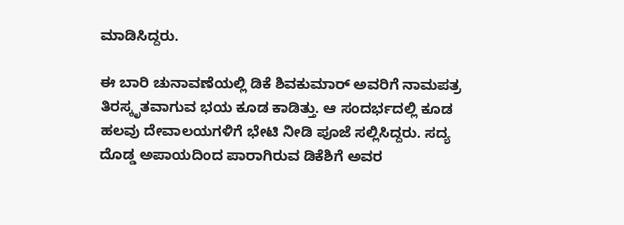ಮಾಡಿಸಿದ್ದರು.

ಈ ಬಾರಿ ಚುನಾವಣೆಯಲ್ಲಿ ಡಿಕೆ ಶಿವಕುಮಾರ್ ಅವರಿಗೆ ನಾಮಪತ್ರ ತಿರಸ್ಕೃತವಾಗುವ ಭಯ ಕೂಡ ಕಾಡಿತ್ತು. ಆ ಸಂದರ್ಭದಲ್ಲಿ ಕೂಡ ಹಲವು ದೇವಾಲಯಗಳಿಗೆ ಭೇಟಿ ನೀಡಿ ಪೂಜೆ ಸಲ್ಲಿಸಿದ್ದರು. ಸದ್ಯ ದೊಡ್ಡ ಅಪಾಯದಿಂದ ಪಾರಾಗಿರುವ ಡಿಕೆಶಿಗೆ ಅವರ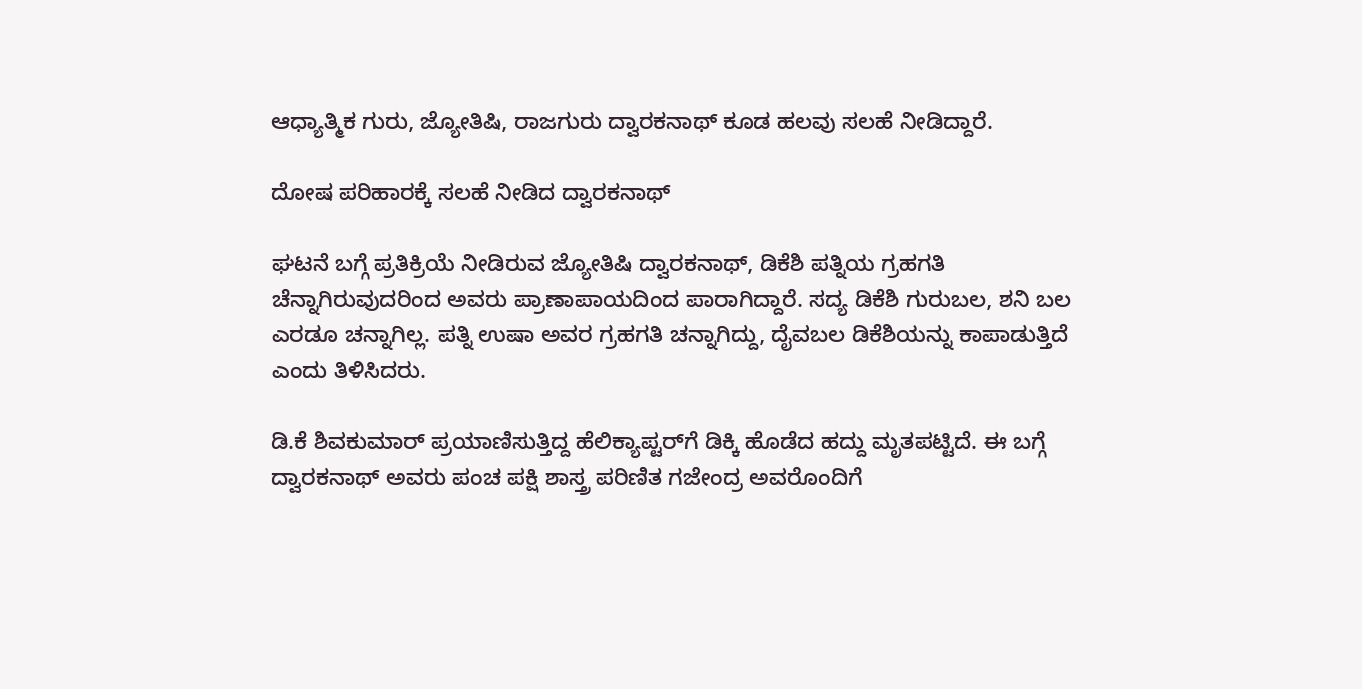ಆಧ್ಯಾತ್ಮಿಕ ಗುರು, ಜ್ಯೋತಿಷಿ, ರಾಜಗುರು ದ್ವಾರಕನಾಥ್ ಕೂಡ ಹಲವು ಸಲಹೆ ನೀಡಿದ್ದಾರೆ.

ದೋಷ ಪರಿಹಾರಕ್ಕೆ ಸಲಹೆ ನೀಡಿದ ದ್ವಾರಕನಾಥ್

ಘಟನೆ ಬಗ್ಗೆ ಪ್ರತಿಕ್ರಿಯೆ ನೀಡಿರುವ ಜ್ಯೋತಿಷಿ ದ್ವಾರಕನಾಥ್, ಡಿಕೆಶಿ ಪತ್ನಿಯ ಗ್ರಹಗತಿ ಚೆನ್ನಾಗಿರುವುದರಿಂದ ಅವರು ಪ್ರಾಣಾಪಾಯದಿಂದ ಪಾರಾಗಿದ್ದಾರೆ. ಸದ್ಯ ಡಿಕೆಶಿ ಗುರುಬಲ, ಶನಿ ಬಲ ಎರಡೂ ಚನ್ನಾಗಿಲ್ಲ. ಪತ್ನಿ ಉಷಾ ಅವರ ಗ್ರಹಗತಿ ಚನ್ನಾಗಿದ್ದು, ದೈವಬಲ ಡಿಕೆಶಿಯನ್ನು ಕಾಪಾಡುತ್ತಿದೆ ಎಂದು ತಿಳಿಸಿದರು.

ಡಿ.ಕೆ ಶಿವಕುಮಾರ್ ಪ್ರಯಾಣಿಸುತ್ತಿದ್ದ ಹೆಲಿಕ್ಯಾಪ್ಟರ್‌ಗೆ ಡಿಕ್ಕಿ ಹೊಡೆದ ಹದ್ದು ಮೃತಪಟ್ಟಿದೆ. ಈ ಬಗ್ಗೆ ದ್ವಾರಕನಾಥ್ ಅವರು ಪಂಚ ಪಕ್ಷಿ ಶಾಸ್ತ್ರ ಪರಿಣಿತ ಗಜೇಂದ್ರ ಅವರೊಂದಿಗೆ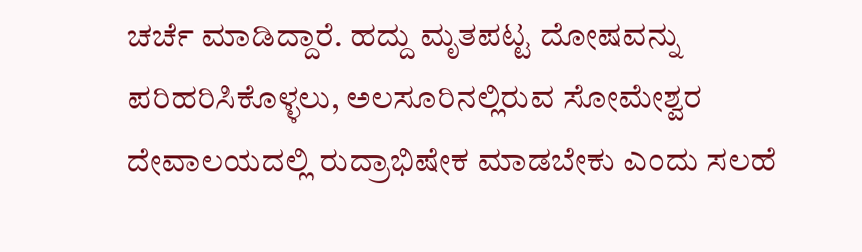ಚರ್ಚೆ ಮಾಡಿದ್ದಾರೆ. ಹದ್ದು ಮೃತಪಟ್ಟ ದೋಷವನ್ನು ಪರಿಹರಿಸಿಕೊಳ್ಳಲು, ಅಲಸೂರಿನಲ್ಲಿರುವ ಸೋಮೇಶ್ವರ ದೇವಾಲಯದಲ್ಲಿ ರುದ್ರಾಭಿಷೇಕ ಮಾಡಬೇಕು ಎಂದು ಸಲಹೆ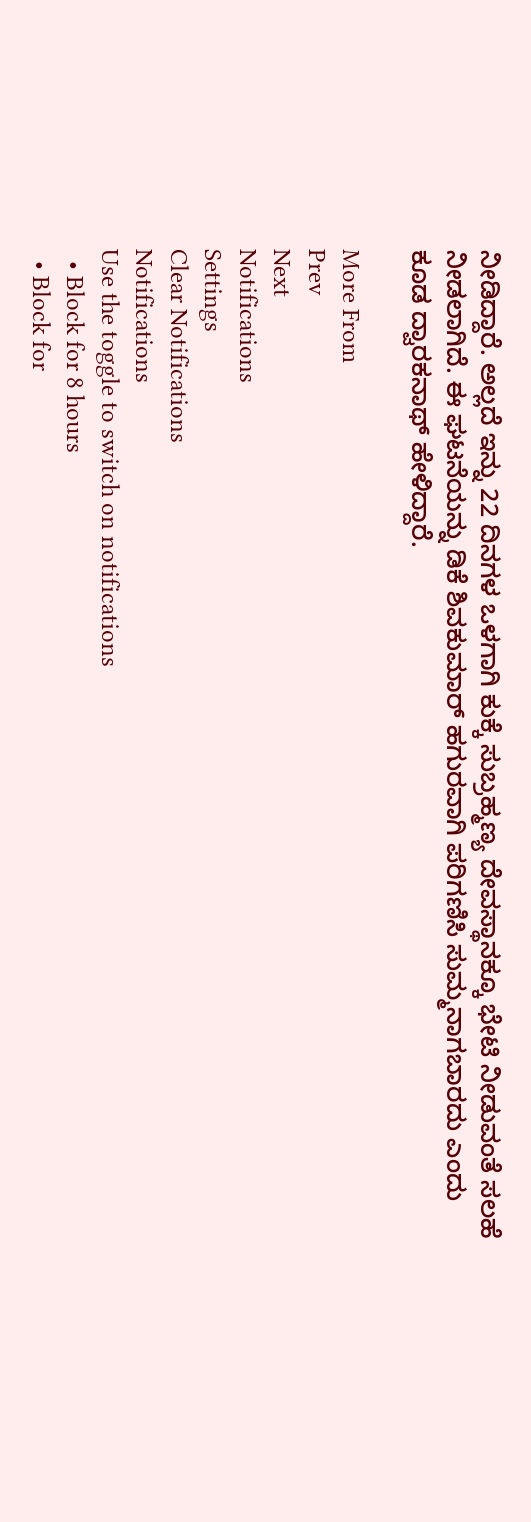ನೀಡಿದ್ದಾರೆ. ಅಲ್ಲದೆ ಇನ್ನು 22 ದಿನಗಳ ಒಳಗಾಗಿ ಕುಕ್ಕೆ ಸುಬ್ರಹ್ಮಣ್ಯ ದೇವಸ್ಥಾನಕ್ಕೂ ಭೇಟಿ ನೀಡುವಂತೆ ಸಲಹೆ ನೀಡಲಾಗಿದೆ. ಈ ಘಟನೆಯನ್ನು ಡಿಕೆ ಶಿವಕುಮಾರ್ ಹಗುರವಾಗಿ ಪರಿಗಣಿಸಿ ಸುಮ್ಮನಾಗಬಾರದು ಎಂದು ಕೂಡ ದ್ವಾರಕನಾಥ್ ಹೇಳಿದ್ದಾರೆ.

More From
Prev
Next
Notifications
Settings
Clear Notifications
Notifications
Use the toggle to switch on notifications
  • Block for 8 hours
  • Block for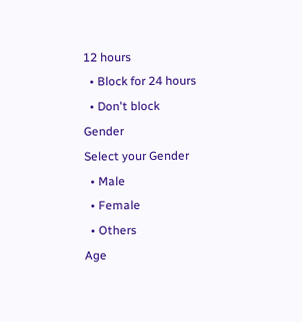12 hours
  • Block for 24 hours
  • Don't block
Gender
Select your Gender
  • Male
  • Female
  • Others
Age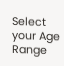Select your Age Range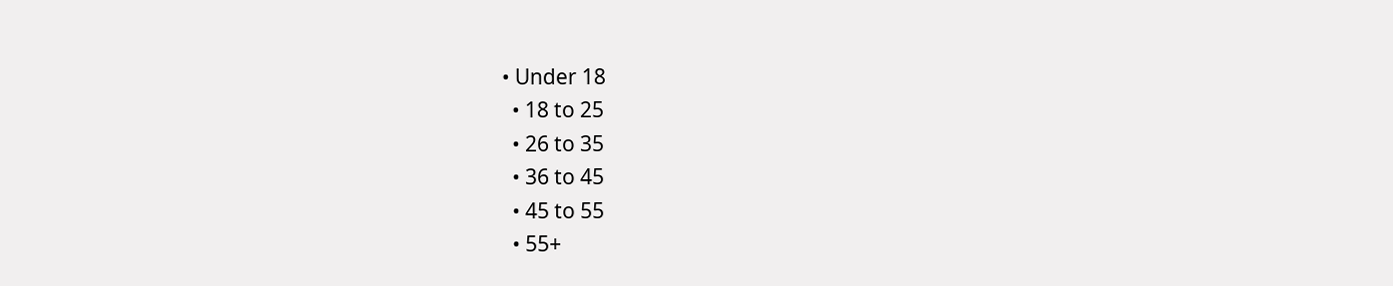• Under 18
  • 18 to 25
  • 26 to 35
  • 36 to 45
  • 45 to 55
  • 55+